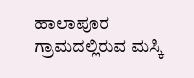ಹಾಲಾಪೂರ ಗ್ರಾಮದಲ್ಲಿರುವ ಮಸ್ಕಿ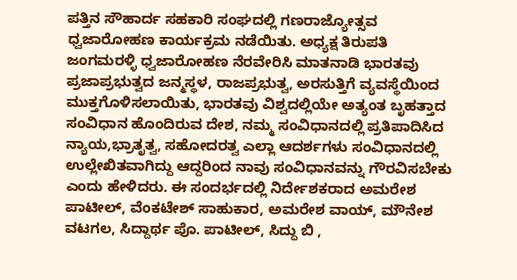ಪತ್ತಿನ ಸೌಹಾರ್ದ ಸಹಕಾರಿ ಸಂಘದಲ್ಲಿ ಗಣರಾಜ್ಯೋತ್ಸವ ಧ್ವಜಾರೋಹಣ ಕಾರ್ಯಕ್ರಮ ನಡೆಯಿತು. ಅಧ್ಯಕ್ಷ ತಿರುಪತಿ ಜಂಗಮರಳ್ಳಿ ಧ್ವಜಾರೋಹಣ ನೆರವೇರಿಸಿ ಮಾತನಾಡಿ ಭಾರತವು ಪ್ರಜಾಪ್ರಭುತ್ವದ ಜನ್ಮಸ್ಥಳ, ರಾಜಪ್ರಭುತ್ವ, ಅರಸುತ್ತಿಗೆ ವ್ಯವಸ್ಥೆಯಿಂದ ಮುಕ್ತಗೊಳಿಸಲಾಯಿತು, ಭಾರತವು ವಿಶ್ವದಲ್ಲಿಯೇ ಅತ್ಯಂತ ಬೃಹತ್ತಾದ ಸಂವಿಧಾನ ಹೊಂದಿರುವ ದೇಶ, ನಮ್ಮ ಸಂವಿಧಾನದಲ್ಲಿ ಪ್ರತಿಪಾದಿಸಿದ ನ್ಯಾಯ,ಭ್ರಾತೃತ್ವ, ಸಹೋದರತ್ವ ಎಲ್ಲಾ ಆದರ್ಶಗಳು ಸಂವಿಧಾನದಲ್ಲಿ ಉಲ್ಲೇಖಿತವಾಗಿದ್ದು ಆದ್ದರಿಂದ ನಾವು ಸಂವಿಧಾನವನ್ನು ಗೌರವಿಸಬೇಕು ಎಂದು ಹೇಳಿದರು. ಈ ಸಂದರ್ಭದಲ್ಲಿ ನಿರ್ದೇಶಕರಾದ ಅಮರೇಶ ಪಾಟೀಲ್, ವೆಂಕಟೇಶ್ ಸಾಹುಕಾರ, ಅಮರೇಶ ವಾಯ್, ಮೌನೇಶ ವಟಗಲ, ಸಿದ್ದಾರ್ಥ ಪೊ. ಪಾಟೀಲ್, ಸಿದ್ದು ಬಿ ,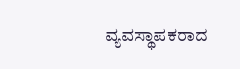ವ್ಯವಸ್ಥಾಪಕರಾದ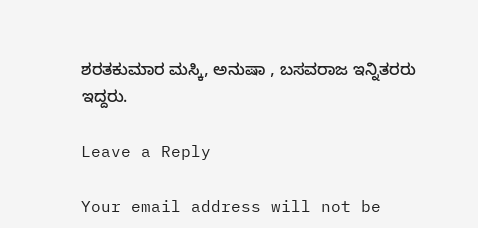ಶರತಕುಮಾರ ಮಸ್ಕಿ, ಅನುಷಾ , ಬಸವರಾಜ ಇನ್ನಿತರರು ಇದ್ದರು.

Leave a Reply

Your email address will not be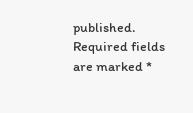published. Required fields are marked *